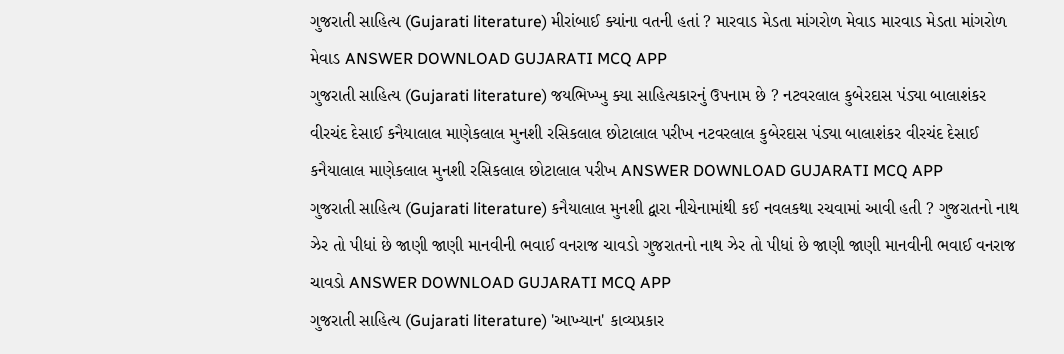ગુજરાતી સાહિત્ય (Gujarati literature) મીરાંબાઈ ક્યાંના વતની હતાં ? મારવાડ મેડતા માંગરોળ મેવાડ મારવાડ મેડતા માંગરોળ મેવાડ ANSWER DOWNLOAD GUJARATI MCQ APP
ગુજરાતી સાહિત્ય (Gujarati literature) જયભિખ્ખુ ક્યા સાહિત્યકારનું ઉપનામ છે ? નટવરલાલ કુબેરદાસ પંડ્યા બાલાશંકર વીરચંદ દેસાઈ કનૈયાલાલ માણેકલાલ મુનશી રસિકલાલ છોટાલાલ પરીખ નટવરલાલ કુબેરદાસ પંડ્યા બાલાશંકર વીરચંદ દેસાઈ કનૈયાલાલ માણેકલાલ મુનશી રસિકલાલ છોટાલાલ પરીખ ANSWER DOWNLOAD GUJARATI MCQ APP
ગુજરાતી સાહિત્ય (Gujarati literature) કનૈયાલાલ મુનશી દ્વારા નીચેનામાંથી કઈ નવલકથા રચવામાં આવી હતી ? ગુજરાતનો નાથ ઝેર તો પીધાં છે જાણી જાણી માનવીની ભવાઈ વનરાજ ચાવડો ગુજરાતનો નાથ ઝેર તો પીધાં છે જાણી જાણી માનવીની ભવાઈ વનરાજ ચાવડો ANSWER DOWNLOAD GUJARATI MCQ APP
ગુજરાતી સાહિત્ય (Gujarati literature) 'આખ્યાન' કાવ્યપ્રકાર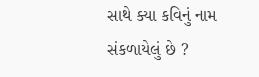સાથે ક્યા કવિનું નામ સંકળાયેલું છે ?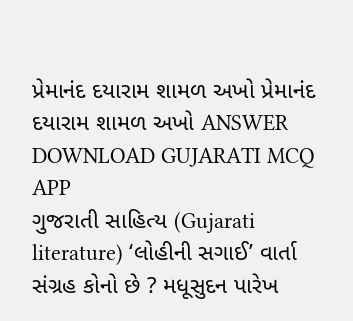પ્રેમાનંદ દયારામ શામળ અખો પ્રેમાનંદ દયારામ શામળ અખો ANSWER DOWNLOAD GUJARATI MCQ APP
ગુજરાતી સાહિત્ય (Gujarati literature) ‘લોહીની સગાઈ’ વાર્તા સંગ્રહ કોનો છે ? મધૂસુદન પારેખ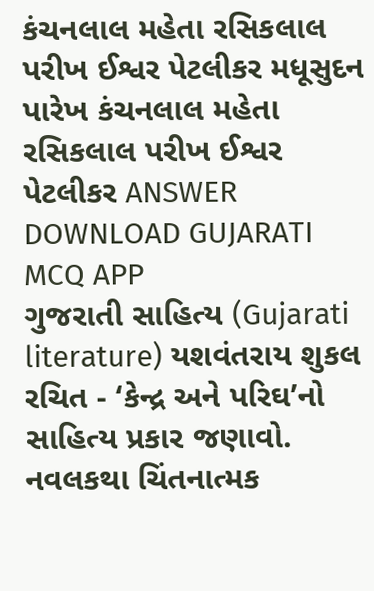કંચનલાલ મહેતા રસિકલાલ પરીખ ઈશ્વર પેટલીકર મધૂસુદન પારેખ કંચનલાલ મહેતા રસિકલાલ પરીખ ઈશ્વર પેટલીકર ANSWER DOWNLOAD GUJARATI MCQ APP
ગુજરાતી સાહિત્ય (Gujarati literature) યશવંતરાય શુકલ રચિત - ‘કેન્દ્ર અને પરિઘ’નો સાહિત્ય પ્રકાર જણાવો. નવલકથા ચિંતનાત્મક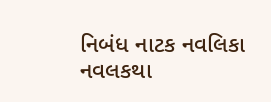નિબંધ નાટક નવલિકા નવલકથા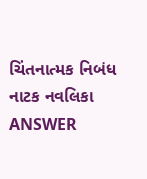ચિંતનાત્મક નિબંધ નાટક નવલિકા ANSWER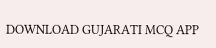DOWNLOAD GUJARATI MCQ APP